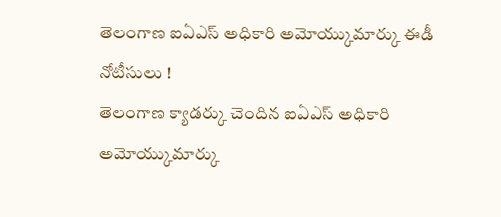తెలంగాణ ఐఏఎస్ అధికారి అమోయ్కుమార్కు ఈడీ నోటీసులు !
తెలంగాణ క్యాడర్కు చెందిన ఐఏఎస్ అధికారి అమోయ్కుమార్కు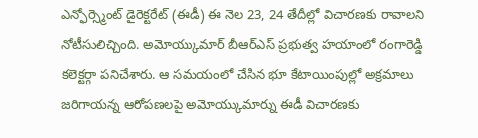ఎన్ఫోర్స్మెంట్ డైరెక్టరేట్ (ఈడీ) ఈ నెల 23, 24 తేదీల్లో విచారణకు రావాలని నోటీసులిచ్చింది. అమోయ్కుమార్ బీఆర్ఎస్ ప్రభుత్వ హయాంలో రంగారెడ్డి కలెక్టర్గా పనిచేశారు. ఆ సమయంలో చేసిన భూ కేటాయింపుల్లో అక్రమాలు జరిగాయన్న ఆరోపణలపై అమోయ్కుమార్ను ఈడీ విచారణకు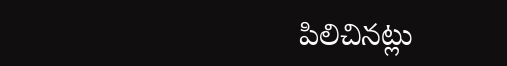పిలిచినట్లు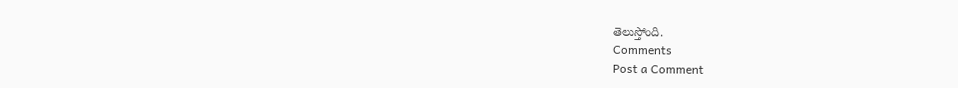తెలుస్తోంది.
Comments
Post a Comment